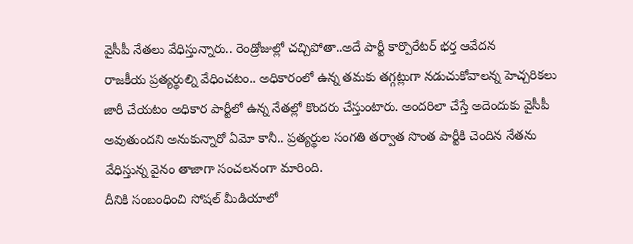వైసీపీ నేతలు వేధిస్తున్నారు.. రెండ్రోజుల్లో చచ్చిపోతా..అదే పార్టీ కార్పొరేటర్ భర్త ఆవేదన
రాజకీయ ప్రత్యర్థుల్ని వేధించటం.. అధికారంలో ఉన్న తమకు తగ్గట్లుగా నడుచుకోవాలన్న హెచ్చరికలు జారీ చేయటం అధికార పార్టీలో ఉన్న నేతల్లో కొందరు చేస్తుంటారు. అందరిలా చేస్తే అదెందుకు వైసీపీ అవుతుందని అనుకున్నారో ఏమో కానీ.. ప్రత్యర్థుల సంగతి తర్వాత సొంత పార్టీకి చెందిన నేతను వేధిస్తున్న వైనం తాజాగా సంచలనంగా మారింది.
దీనికి సంబంధించి సోషల్ మీడియాలో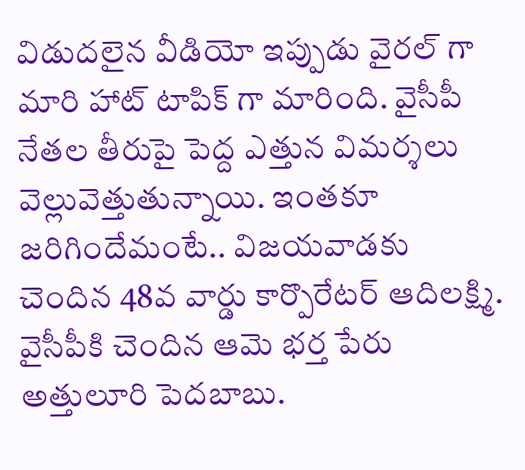విడుదలైన వీడియో ఇప్పుడు వైరల్ గా మారి హాట్ టాపిక్ గా మారింది. వైసీపీ నేతల తీరుపై పెద్ద ఎత్తున విమర్శలు వెల్లువెత్తుతున్నాయి. ఇంతకూ జరిగిందేమంటే.. విజయవాడకు చెందిన 48వ వార్డు కార్పొరేటర్ ఆదిలక్ష్మి. వైసీపీకి చెందిన ఆమె భర్త పేరు అత్తులూరి పెదబాబు.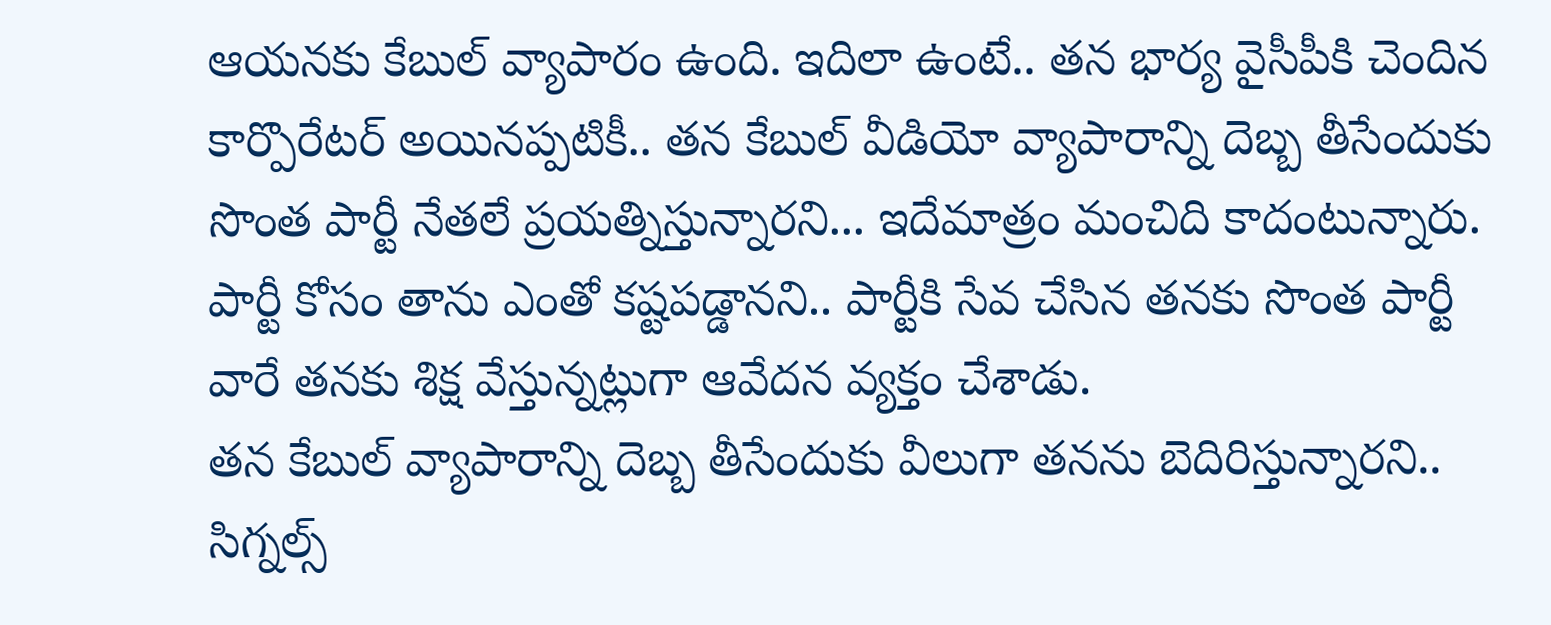ఆయనకు కేబుల్ వ్యాపారం ఉంది. ఇదిలా ఉంటే.. తన భార్య వైసీపీకి చెందిన కార్పొరేటర్ అయినప్పటికీ.. తన కేబుల్ వీడియో వ్యాపారాన్ని దెబ్బ తీసేందుకు సొంత పార్టీ నేతలే ప్రయత్నిస్తున్నారని... ఇదేమాత్రం మంచిది కాదంటున్నారు. పార్టీ కోసం తాను ఎంతో కష్టపడ్డానని.. పార్టీకి సేవ చేసిన తనకు సొంత పార్టీ వారే తనకు శిక్ష వేస్తున్నట్లుగా ఆవేదన వ్యక్తం చేశాడు.
తన కేబుల్ వ్యాపారాన్ని దెబ్బ తీసేందుకు వీలుగా తనను బెదిరిస్తున్నారని.. సిగ్నల్స్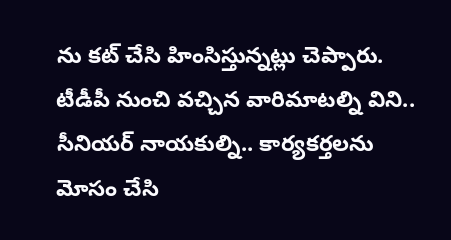ను కట్ చేసి హింసిస్తున్నట్లు చెప్పారు. టీడీపీ నుంచి వచ్చిన వారిమాటల్ని విని.. సీనియర్ నాయకుల్ని.. కార్యకర్తలను మోసం చేసి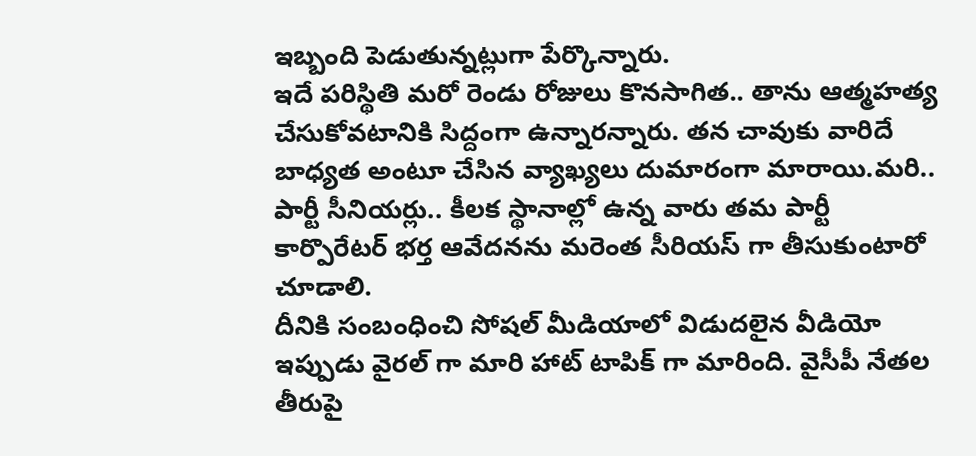ఇబ్బంది పెడుతున్నట్లుగా పేర్కొన్నారు.
ఇదే పరిస్థితి మరో రెండు రోజులు కొనసాగిత.. తాను ఆత్మహత్య చేసుకోవటానికి సిద్దంగా ఉన్నారన్నారు. తన చావుకు వారిదే బాధ్యత అంటూ చేసిన వ్యాఖ్యలు దుమారంగా మారాయి.మరి.. పార్టీ సీనియర్లు.. కీలక స్థానాల్లో ఉన్న వారు తమ పార్టీ కార్పొరేటర్ భర్త ఆవేదనను మరెంత సీరియస్ గా తీసుకుంటారో చూడాలి.
దీనికి సంబంధించి సోషల్ మీడియాలో విడుదలైన వీడియో ఇప్పుడు వైరల్ గా మారి హాట్ టాపిక్ గా మారింది. వైసీపీ నేతల తీరుపై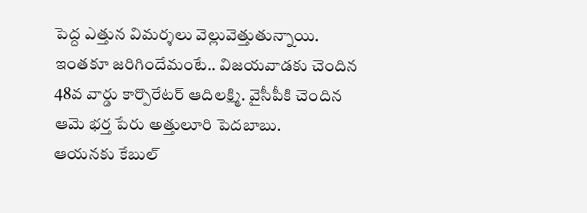పెద్ద ఎత్తున విమర్శలు వెల్లువెత్తుతున్నాయి. ఇంతకూ జరిగిందేమంటే.. విజయవాడకు చెందిన 48వ వార్డు కార్పొరేటర్ ఆదిలక్ష్మి. వైసీపీకి చెందిన ఆమె భర్త పేరు అత్తులూరి పెదబాబు.
ఆయనకు కేబుల్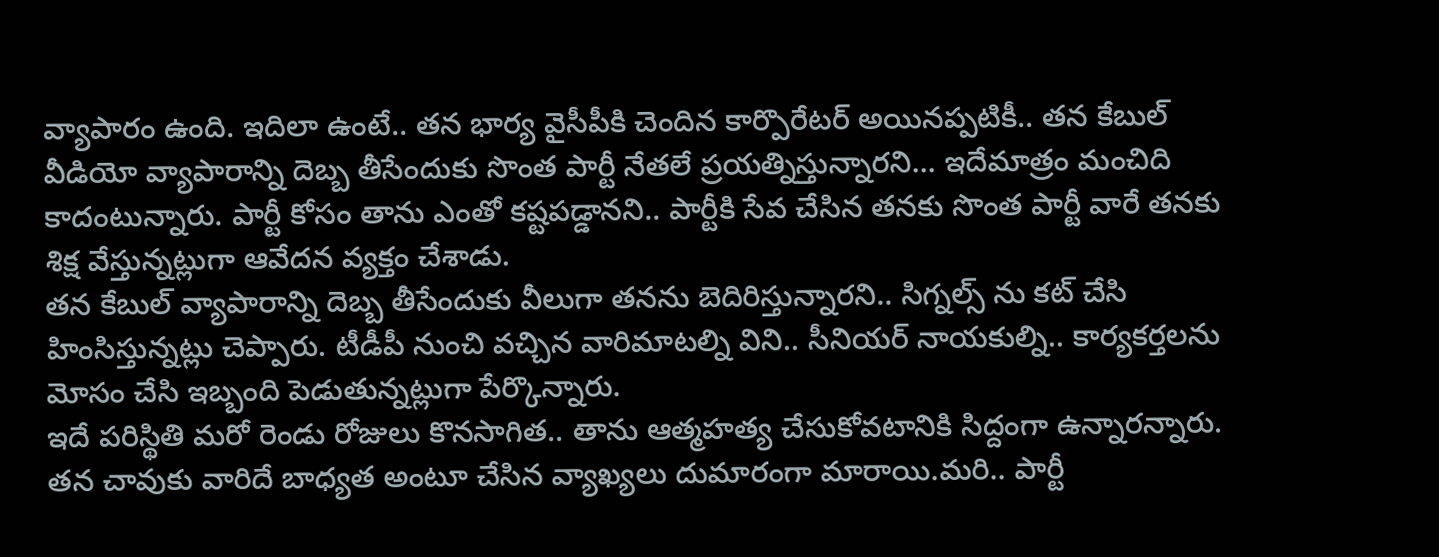వ్యాపారం ఉంది. ఇదిలా ఉంటే.. తన భార్య వైసీపీకి చెందిన కార్పొరేటర్ అయినప్పటికీ.. తన కేబుల్ వీడియో వ్యాపారాన్ని దెబ్బ తీసేందుకు సొంత పార్టీ నేతలే ప్రయత్నిస్తున్నారని... ఇదేమాత్రం మంచిది కాదంటున్నారు. పార్టీ కోసం తాను ఎంతో కష్టపడ్డానని.. పార్టీకి సేవ చేసిన తనకు సొంత పార్టీ వారే తనకు శిక్ష వేస్తున్నట్లుగా ఆవేదన వ్యక్తం చేశాడు.
తన కేబుల్ వ్యాపారాన్ని దెబ్బ తీసేందుకు వీలుగా తనను బెదిరిస్తున్నారని.. సిగ్నల్స్ ను కట్ చేసి హింసిస్తున్నట్లు చెప్పారు. టీడీపీ నుంచి వచ్చిన వారిమాటల్ని విని.. సీనియర్ నాయకుల్ని.. కార్యకర్తలను మోసం చేసి ఇబ్బంది పెడుతున్నట్లుగా పేర్కొన్నారు.
ఇదే పరిస్థితి మరో రెండు రోజులు కొనసాగిత.. తాను ఆత్మహత్య చేసుకోవటానికి సిద్దంగా ఉన్నారన్నారు. తన చావుకు వారిదే బాధ్యత అంటూ చేసిన వ్యాఖ్యలు దుమారంగా మారాయి.మరి.. పార్టీ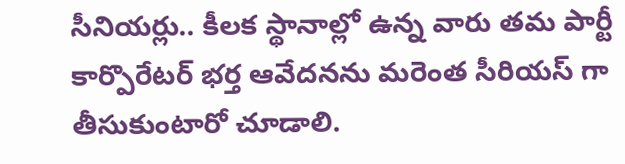సీనియర్లు.. కీలక స్థానాల్లో ఉన్న వారు తమ పార్టీ కార్పొరేటర్ భర్త ఆవేదనను మరెంత సీరియస్ గా తీసుకుంటారో చూడాలి.